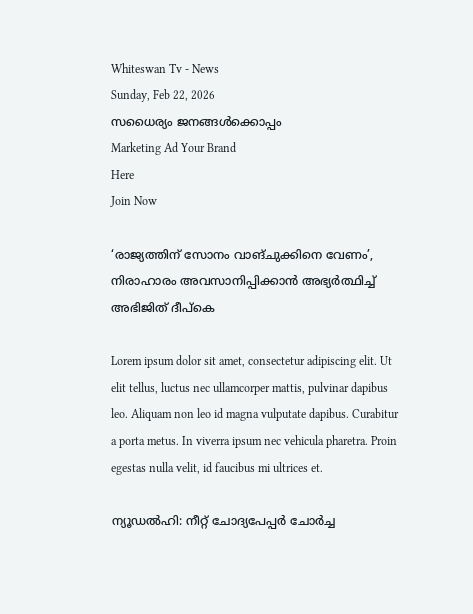Whiteswan Tv - News
Sunday, Feb 22, 2026
സധൈര്യം ജനങ്ങൾക്കൊപ്പം
Marketing Ad Your Brand
Here
Join Now

‘രാജ്യത്തിന് സോനം വാങ്ചുക്കിനെ വേണം’, നിരാഹാരം അവസാനിപ്പിക്കാൻ അഭ്യർത്ഥിച്ച് അഭിജിത് ദീപ്കെ

Lorem ipsum dolor sit amet, consectetur adipiscing elit. Ut elit tellus, luctus nec ullamcorper mattis, pulvinar dapibus leo. Aliquam non leo id magna vulputate dapibus. Curabitur a porta metus. In viverra ipsum nec vehicula pharetra. Proin egestas nulla velit, id faucibus mi ultrices et.

ന്യൂഡൽഹി: നീറ്റ് ചോദ്യപേപ്പർ ചോർച്ച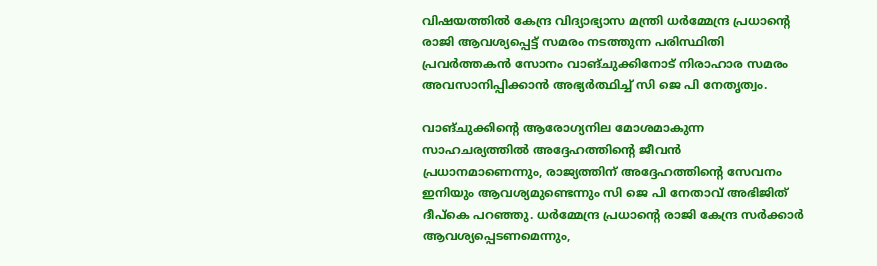വിഷയത്തിൽ കേന്ദ്ര വിദ്യാഭ്യാസ മന്ത്രി ധർമ്മേന്ദ്ര പ്രധാന്റെ രാജി ആവശ്യപ്പെട്ട് സമരം നടത്തുന്ന പരിസ്ഥിതി പ്രവർത്തകൻ സോനം വാങ്ചുക്കിനോട് നിരാഹാര സമരം അവസാനിപ്പിക്കാൻ അഭ്യർത്ഥിച്ച് സി ജെ പി നേതൃത്വം.

വാങ്ചുക്കിന്റെ ആരോഗ്യനില മോശമാകുന്ന സാഹചര്യത്തിൽ അദ്ദേഹത്തിന്റെ ജീവൻ പ്രധാനമാണെന്നും, രാജ്യത്തിന് അദ്ദേഹത്തിന്റെ സേവനം ഇനിയും ആവശ്യമുണ്ടെന്നും സി ജെ പി നേതാവ് അഭിജിത് ദീപ്കെ പറഞ്ഞു. ധർമ്മേന്ദ്ര പ്രധാന്റെ രാജി കേന്ദ്ര സർക്കാർ ആവശ്യപ്പെടണമെന്നും,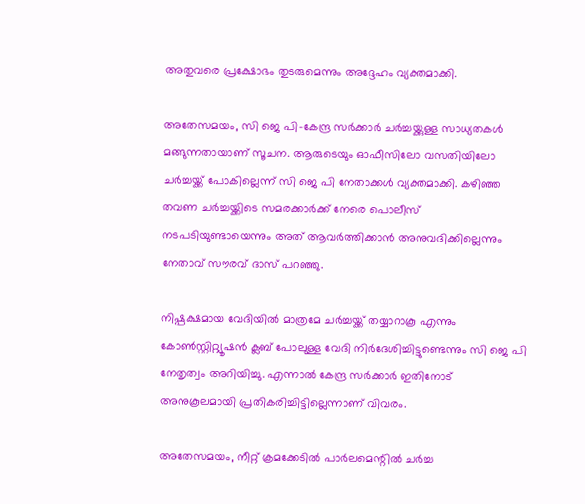അതുവരെ പ്രക്ഷോഭം തുടരുമെന്നും അദ്ദേഹം വ്യക്തമാക്കി.

അതേസമയം, സി ജെ പി-കേന്ദ്ര സർക്കാർ ചർച്ചയ്ക്കുള്ള സാധ്യതകൾ മങ്ങുന്നതായാണ് സൂചന. ആരുടെയും ഓഫീസിലോ വസതിയിലോ ചർച്ചയ്ക്ക് പോകില്ലെന്ന് സി ജെ പി നേതാക്കൾ വ്യക്തമാക്കി. കഴിഞ്ഞ തവണ ചർച്ചയ്ക്കിടെ സമരക്കാർക്ക് നേരെ പൊലീസ് നടപടിയുണ്ടായെന്നും അത് ആവർത്തിക്കാൻ അനുവദിക്കില്ലെന്നും നേതാവ് സൗരവ് ദാസ് പറഞ്ഞു.

നിഷ്പക്ഷമായ വേദിയിൽ മാത്രമേ ചർച്ചയ്ക്ക് തയ്യാറാകൂ എന്നും കോൺസ്റ്റിറ്റ്യൂഷൻ ക്ലബ് പോലുള്ള വേദി നിർദേശിച്ചിട്ടുണ്ടെന്നും സി ജെ പി നേതൃത്വം അറിയിച്ചു. എന്നാൽ കേന്ദ്ര സർക്കാർ ഇതിനോട് അനുകൂലമായി പ്രതികരിച്ചിട്ടില്ലെന്നാണ് വിവരം.

അതേസമയം, നീറ്റ് ക്രമക്കേടിൽ പാർലമെന്റിൽ ചർച്ച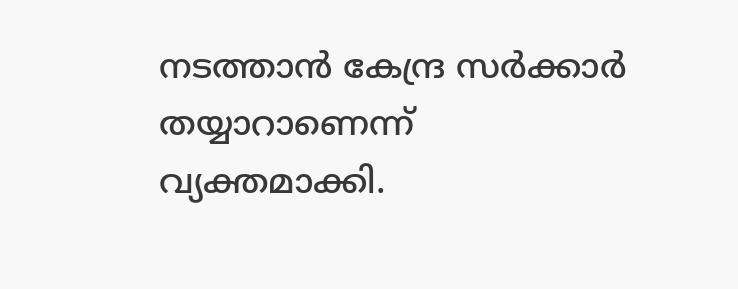നടത്താൻ കേന്ദ്ര സർക്കാർ തയ്യാറാണെന്ന് വ്യക്തമാക്കി.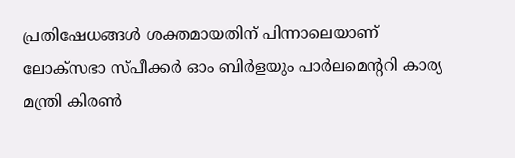പ്രതിഷേധങ്ങൾ ശക്തമായതിന് പിന്നാലെയാണ് ലോക്സഭാ സ്പീക്കർ ഓം ബിർളയും പാർലമെന്ററി കാര്യ മന്ത്രി കിരൺ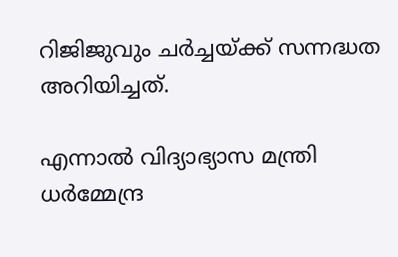റിജിജുവും ചർച്ചയ്ക്ക് സന്നദ്ധത അറിയിച്ചത്.

എന്നാൽ വിദ്യാഭ്യാസ മന്ത്രി ധർമ്മേന്ദ്ര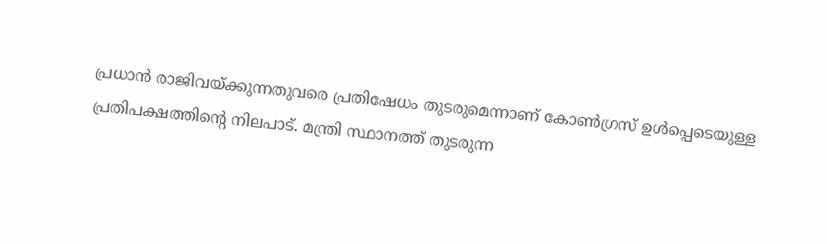പ്രധാൻ രാജിവയ്ക്കുന്നതുവരെ പ്രതിഷേധം തുടരുമെന്നാണ് കോൺഗ്രസ് ഉൾപ്പെടെയുള്ള പ്രതിപക്ഷത്തിന്റെ നിലപാട്. മന്ത്രി സ്ഥാനത്ത് തുടരുന്ന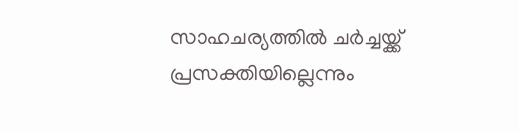സാഹചര്യത്തിൽ ചർച്ചയ്ക്ക് പ്രസക്തിയില്ലെന്നും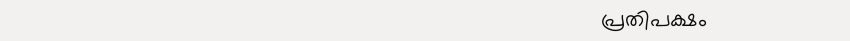പ്രതിപക്ഷം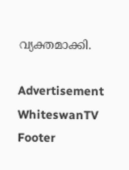വ്യക്തമാക്കി.

Advertisement
WhiteswanTV Footer